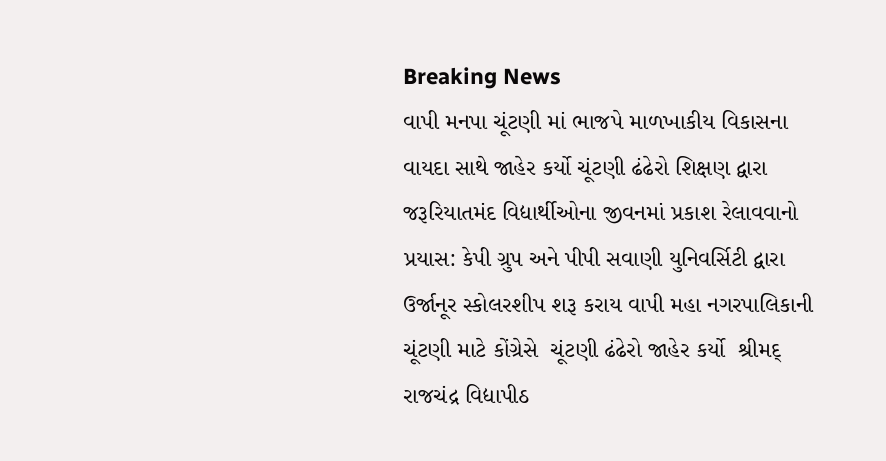Breaking News
વાપી મનપા ચૂંટણી માં ભાજપે માળખાકીય વિકાસના વાયદા સાથે જાહેર કર્યો ચૂંટણી ઢંઢેરો શિક્ષણ દ્વારા જરૂરિયાતમંદ વિદ્યાર્થીઓના જીવનમાં પ્રકાશ રેલાવવાનો પ્રયાસ: કેપી ગ્રુપ અને પીપી સવાણી યુનિવર્સિટી દ્વારા ઉર્જાનૂર સ્કોલરશીપ શરૂ કરાય વાપી મહા નગરપાલિકાની ચૂંટણી માટે કોંગ્રેસે  ચૂંટણી ઢંઢેરો જાહેર કર્યો  શ્રીમદ્ રાજચંદ્ર વિદ્યાપીઠ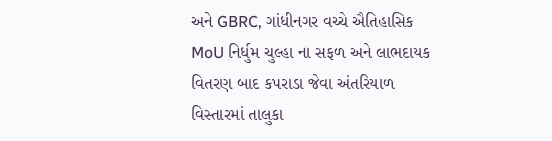અને GBRC, ગાંધીનગર વચ્ચે ઐતિહાસિક MoU નિર્ધુમ ચુલ્હા ના સફળ અને લાભદાયક વિતરણ બાદ કપરાડા જેવા અંતરિયાળ વિસ્તારમાં તાલુકા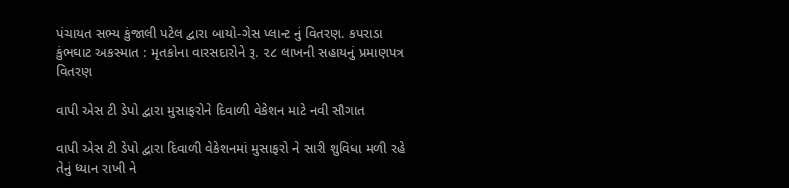પંચાયત સભ્ય કુંજાલી પટેલ દ્વારા બાયો-ગેસ પ્લાન્ટ નું વિતરણ. કપરાડા કુંભઘાટ અકસ્માત : મૃતકોના વારસદારોને રૂ. ૨૮ લાખની સહાયનું પ્રમાણપત્ર વિતરણ

વાપી એસ ટી ડેપો દ્વારા મુસાફરોને દિવાળી વેકેશન માટે નવી સૌગાત

વાપી એસ ટી ડેપો દ્વારા દિવાળી વેકેશનમાં મુસાફરો ને સારી શુવિધા મળી રહે તેનું ધ્યાન રાખી ને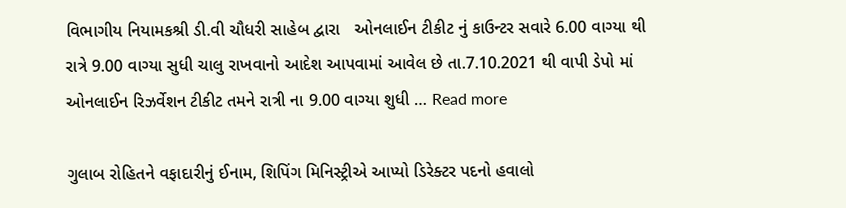વિભાગીય નિયામકશ્રી ડી.વી ચૌધરી સાહેબ દ્વારા   ઓનલાઈન ટીકીટ નું કાઉન્ટર સવારે 6.00 વાગ્યા થી રાત્રે 9.00 વાગ્યા સુધી ચાલુ રાખવાનો આદેશ આપવામાં આવેલ છે તા.7.10.2021 થી વાપી ડેપો માં ઓનલાઈન રિઝર્વેશન ટીકીટ તમને રાત્રી ના 9.00 વાગ્યા શુધી … Read more

ગુલાબ રોહિતને વફાદારીનું ઈનામ, શિપિંગ મિનિસ્ટ્રીએ આપ્યો ડિરેક્ટર પદનો હવાલો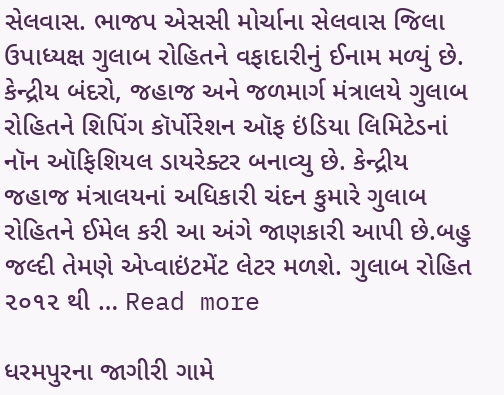સેલવાસ. ભાજપ એસસી મોર્ચાના સેલવાસ જિલા ઉપાધ્યક્ષ ગુલાબ રોહિતને વફાદારીનું ઈનામ મળ્યું છે. કેન્દ્રીય બંદરો, જહાજ અને જળમાર્ગ મંત્રાલયે ગુલાબ રોહિતને શિપિંગ કૉર્પોરેશન ઑફ ઇંડિયા લિમિટેડનાં નૉન ઑફિશિયલ ડાયરેક્ટર બનાવ્યુ છે. કેન્દ્રીય જહાજ મંત્રાલયનાં અધિકારી ચંદન કુમારે ગુલાબ રોહિતને ઈમેલ કરી આ અંગે જાણકારી આપી છે.બહુ જલ્દી તેમણે એપ્વાઇંટમેંટ લેટર મળશે. ગુલાબ રોહિત ૨૦૧૨ થી … Read more

ધરમપુરના જાગીરી ગામે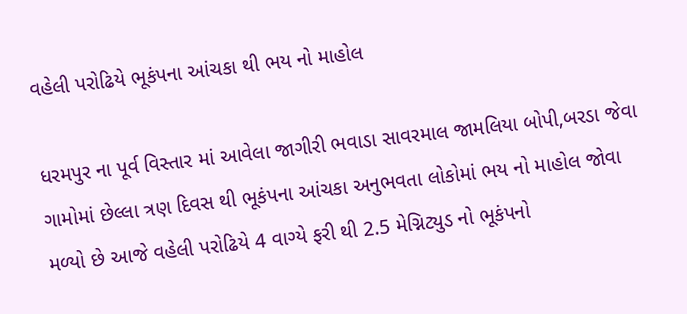વહેલી પરોઢિયે ભૂકંપના આંચકા થી ભય નો માહોલ

ધરમપુર ના પૂર્વ વિસ્તાર માં આવેલા જાગીરી ભવાડા સાવરમાલ જામલિયા બોપી,બરડા જેવા ગામોમાં છેલ્લા ત્રણ દિવસ થી ભૂકંપના આંચકા અનુભવતા લોકોમાં ભય નો માહોલ જોવા મળ્યો છે આજે વહેલી પરોઢિયે 4 વાગ્યે ફરી થી 2.5 મેગ્નિટ્યુડ નો ભૂકંપનો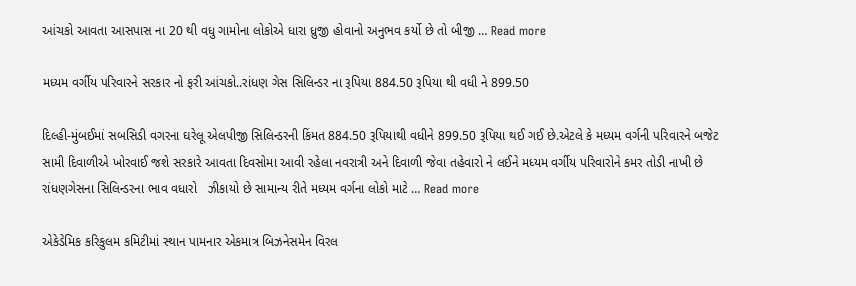આંચકો આવતા આસપાસ ના 20 થી વધુ ગામોના લોકોએ ધારા ધ્રુજી હોવાનો અનુભવ કર્યો છે તો બીજી … Read more

મધ્યમ વર્ગીય પરિવારને સરકાર નો ફરી આંચકો..રાંધણ ગેસ સિલિન્ડર ના રૂપિયા 884.50 રૂપિયા થી વધી ને 899.50

દિલ્હી-મુંબઈમાં સબસિડી વગરના ઘરેલૂ એલપીજી સિલિન્ડરની કિંમત 884.50 રૂપિયાથી વધીને 899.50 રૂપિયા થઈ ગઈ છે.એટલે કે મધ્યમ વર્ગની પરિવારને બજેટ સામી દિવાળીએ ખોરવાઈ જશે સરકારે આવતા દિવસોમા આવી રહેલા નવરાત્રી અને દિવાળી જેવા તહેવારો ને લઈને મધ્યમ વર્ગીય પરિવારોને કમર તોડી નાખી છે રાંધણગેસના સિલિન્ડરના ભાવ વધારો   ઝીકાયો છે સામાન્ય રીતે મધ્યમ વર્ગના લોકો માટે … Read more

એકેડેમિક કરિકુલમ કમિટીમાં સ્થાન પામનાર એકમાત્ર બિઝનેસમેન વિરલ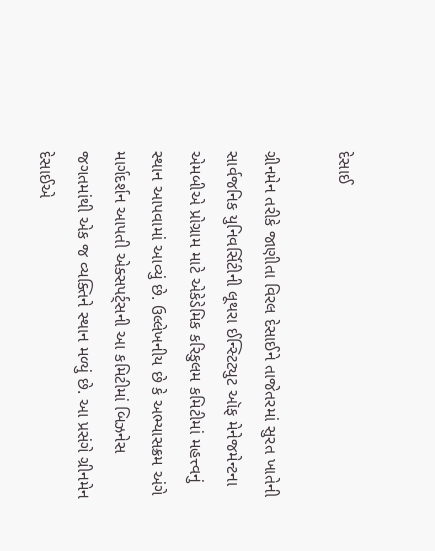દેસાઈ

ગ્રીનમેન તરીકે જાણીતા વિરલ દેસાઈને તાજેતરમાં સુરત ખાતેની સાર્વજનિક યુનિવર્સિટીની લૂથરા ઈન્સ્ટિટ્યુટ ઑફ મેનેજમેન્ટના એમબીએ પ્રોગ્રામ માટે એકેડેમિક કરિકુલમ કમિટીમાં મહત્ત્વનું સ્થાન આપવામાં આવ્યું છે. ઉલ્લેખનીય છે કે અભ્યાસક્રમ અંગે માર્ગદર્શન આપતી એક્સપર્ટ્સની આ કમિટીમાં બિઝનેસ જગતમાંથી એક જ વ્યક્તિને સ્થાન મળ્યું છે. આ પ્રસંગે ગ્રીનમેન દેસાઈએ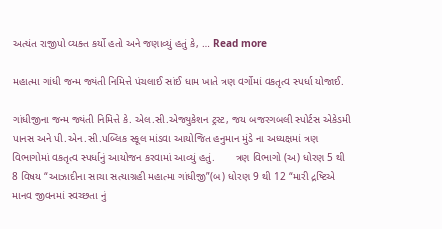અત્યંત રાજીપો વ્યક્ત કર્યો હતો અને જણાવ્યું હતું કે, … Read more

મહાત્મા ગાંધી જન્મ જ્યંતી નિમિત્તે પંચલાઈ સાંઈ ધામ ખાતે ત્રણ વર્ગોમાં વકતૃત્વ સ્પર્ધા યોજાઈ.

ગાંધીજીના જન્મ જ્યંતી નિમિત્તે કે. એલ.સી.એજ્યુકેશન ટ્રસ્ટ, જય બજરગબલી સ્પોર્ટસ એકેડમી પાનસ અને પી.એન.સી.પબ્લિક સ્કૂલ માંડવા આયોજિત હનુમાન મુંડે ના અધ્યક્ષમાં ત્રણ વિભાગોમાં વકતૃત્વ સ્પર્ધાનું આયોજન કરવામાં આવ્યું હતું.       ત્રણ વિભાગો (અ) ધોરણ 5 થી 8 વિષય “આઝાદીના સાચા સત્યાગ્રહી મહાત્મા ગાંધીજી”(બ) ધોરણ 9 થી 12 “મારી દ્રષ્ટિએ માનવ જીવનમાં સ્વચ્છતા નું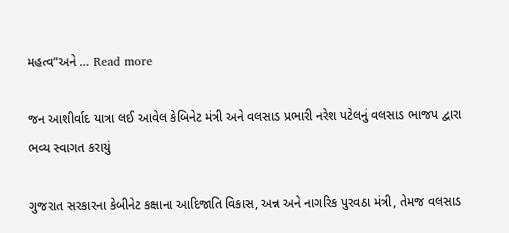મહત્વ”અને … Read more

જન આશીર્વાદ યાત્રા લઈ આવેલ કેબિનેટ મંત્રી અને વલસાડ પ્રભારી નરેશ પટેલનું વલસાડ ભાજપ દ્વારા ભવ્ય સ્વાગત કરાયું

ગુજરાત સરકારના કેબીનેટ કક્ષાના આદિજાતિ વિકાસ, અન્ન અને નાગરિક પુરવઠા મંત્રી, તેમજ વલસાડ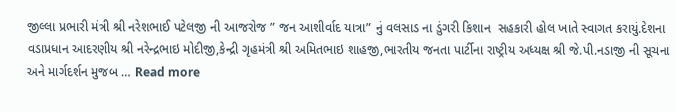જીલ્લા પ્રભારી મંત્રી શ્રી નરેશભાઈ પટેલજી ની આજરોજ ” જન આશીર્વાદ યાત્રા” નું વલસાડ ના ડુંગરી કિશાન  સહકારી હોલ ખાતે સ્વાગત કરાયું.દેશના વડાપ્રધાન આદરણીય શ્રી નરેન્દ્રભાઇ મોદીજી,કેન્દ્રી ગૃહમંત્રી શ્રી અમિતભાઇ શાહજી,ભારતીય જનતા પાર્ટીના રાષ્ટ્રીય અધ્યક્ષ શ્રી જે.પી.નડાજી ની સૂચના અને માર્ગદર્શન મુજબ … Read more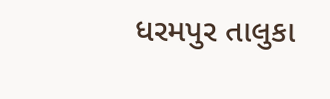ધરમપુર તાલુકા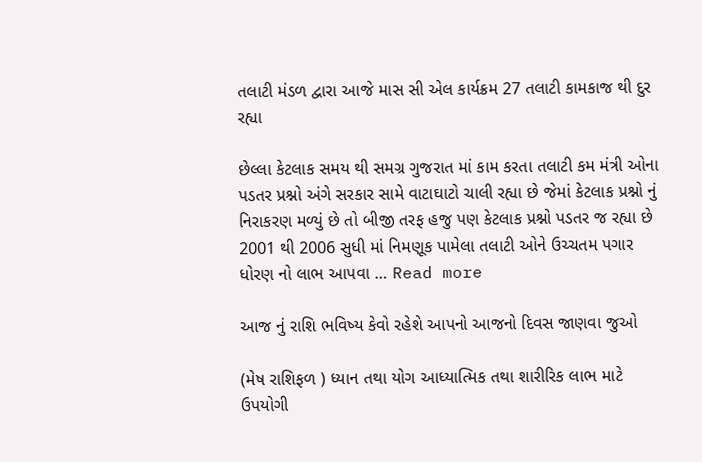તલાટી મંડળ દ્વારા આજે માસ સી એલ કાર્યક્રમ 27 તલાટી કામકાજ થી દુર રહ્યા

છેલ્લા કેટલાક સમય થી સમગ્ર ગુજરાત માં કામ કરતા તલાટી કમ મંત્રી ઓના પડતર પ્રશ્નો અંગે સરકાર સામે વાટાઘાટો ચાલી રહ્યા છે જેમાં કેટલાક પ્રશ્નો નું નિરાકરણ મળ્યું છે તો બીજી તરફ હજુ પણ કેટલાક પ્રશ્નો પડતર જ રહ્યા છે 2001 થી 2006 સુધી માં નિમણૂક પામેલા તલાટી ઓને ઉચ્ચતમ પગાર ધોરણ નો લાભ આપવા … Read more

આજ નું રાશિ ભવિષ્ય કેવો રહેશે આપનો આજનો દિવસ જાણવા જુઓ

(મેષ રાશિફળ ) ધ્યાન તથા યોગ આધ્યાત્મિક તથા શારીરિક લાભ માટે ઉપયોગી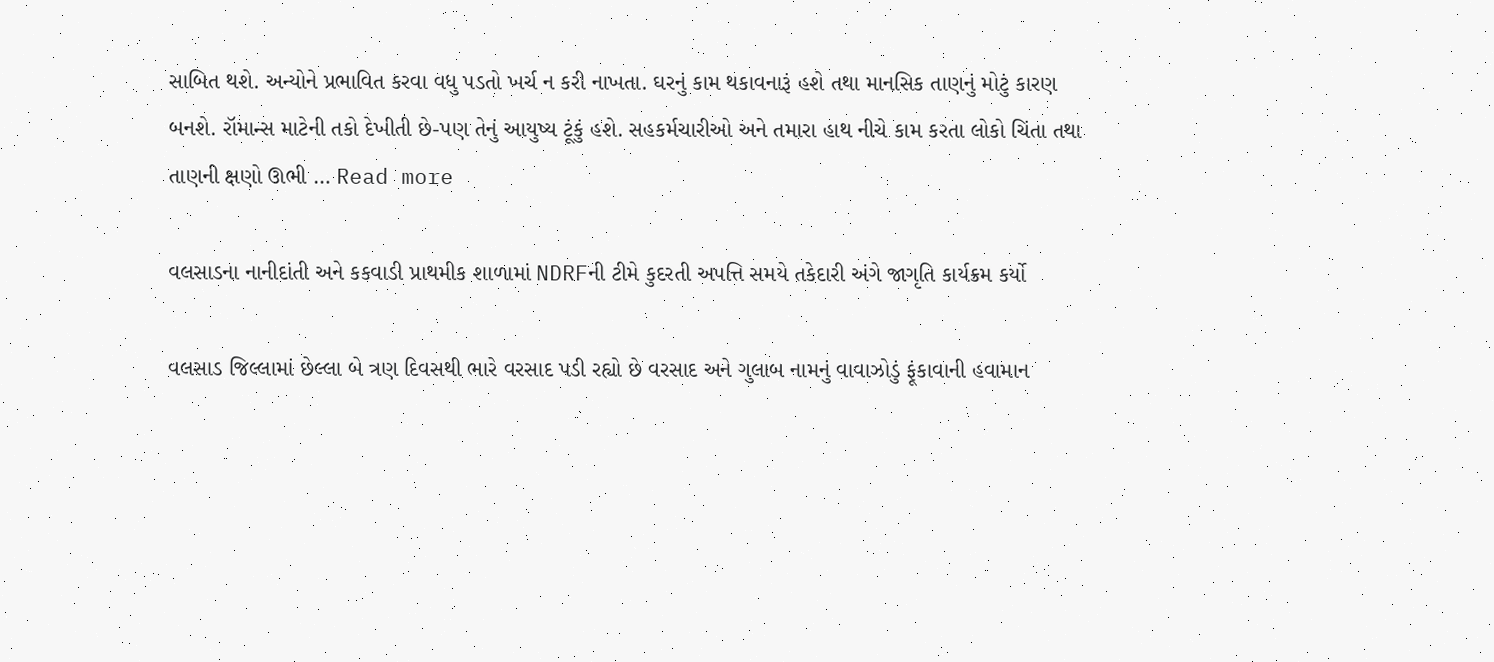સાબિત થશે. અન્યોને પ્રભાવિત કરવા વધુ પડતો ખર્ચ ન કરી નાખતા. ઘરનું કામ થકાવનારૂં હશે તથા માનસિક તાણનું મોટું કારણ બનશે. રૉમાન્સ માટેની તકો દેખીતી છે-પણ તેનું આયુષ્ય ટૂંકું હશે. સહકર્મચારીઓ અને તમારા હાથ નીચે કામ કરતા લોકો ચિંતા તથા તાણની ક્ષણો ઊભી … Read more

વલસાડના નાનીદાંતી અને કકવાડી પ્રાથમીક શાળામાં NDRFની ટીમે કુદરતી અપત્તિ સમયે તકેદારી અંગે જાગૃતિ કાર્યક્રમ કર્યો

વલસાડ જિલ્લામાં છેલ્લા બે ત્રણ દિવસથી ભારે વરસાદ પડી રહ્યો છે વરસાદ અને ગુલાબ નામનું વાવાઝોડું ફૂંકાવાની હવામાન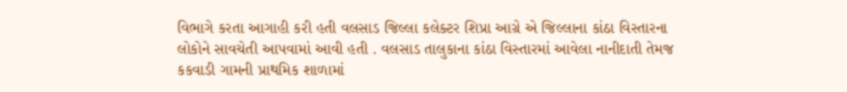વિભાગે કરતા આગાહી કરી હતી વલસાડ જિલ્લા કલેક્ટર શિપ્રા આગ્રે એ જિલ્લાના કાંઠા વિસ્તારના લોકોને સાવચેતી આપવામાં આવી હતી . વલસાડ તાલુકાના કાંઠા વિસ્તારમાં આવેલા નાનીદાતી તેમજ કકવાડી ગામની પ્રાથમિક શાળામાં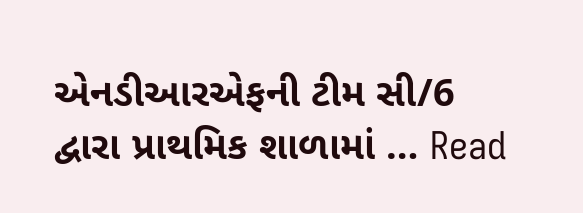એનડીઆરએફની ટીમ સી/6 દ્વારા પ્રાથમિક શાળામાં … Read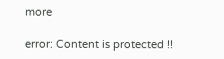more

error: Content is protected !!